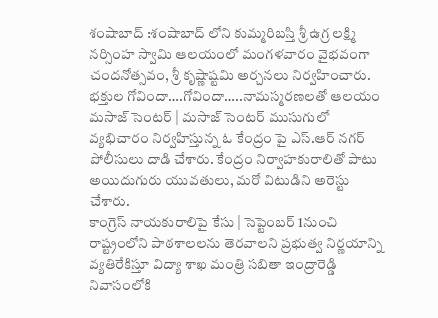శంషాబాద్ :శంషాబాద్ లోని కుమ్మరిబస్తి శ్రీ ఉగ్ర లక్ష్మి నర్సింహ స్వామి ఆలయంలో మంగళవారం వైభవంగా చందనోత్సవం, శ్రీ కృష్ణాష్టమి అర్చనలు నిర్వహించారు. భక్తుల గోవిందా….గోవిందా…..నామస్మరణలతో ఆలయం
మసాజ్ సెంటర్ | మసాజ్ సెంటర్ ముసుగులో వ్యభిచారం నిర్వహిస్తున్న ఓ కేంద్రం పై ఎస్.ఆర్ నగర్ పోలీసులు దాడి చేశారు. కేంద్రం నిర్వాహకురాలితో పాటు అయిదుగురు యువతులు, మరో విటుడిని అరెస్టు చేశారు.
కాంగ్రెస్ నాయకురాలిపై కేసు | సెప్టెంబర్ 1నుంచి రాష్ట్రంలోని పాఠశాలలను తెరవాలని ప్రభుత్వ నిర్ణయాన్ని వ్యతిరేకిస్తూ విద్యా శాఖ మంత్రి సబితా ఇంద్రారెడ్డి నివాసంలోకి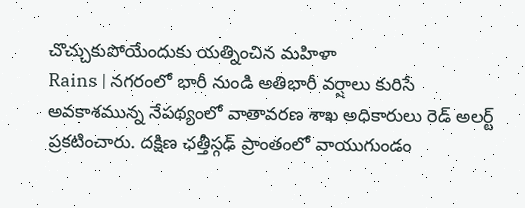చొచ్చుకుపోయేందుకు యత్నించిన మహిళా
Rains | నగరంలో భారీ నుండి అతిభారీ వర్షాలు కురిసే అవకాశమున్న నేపథ్యంలో వాతావరణ శాఖ అధికారులు రెడ్ అలర్ట్ ప్రకటించారు. దక్షిణ ఛత్తీస్గఢ్ ప్రాంతంలో వాయుగుండం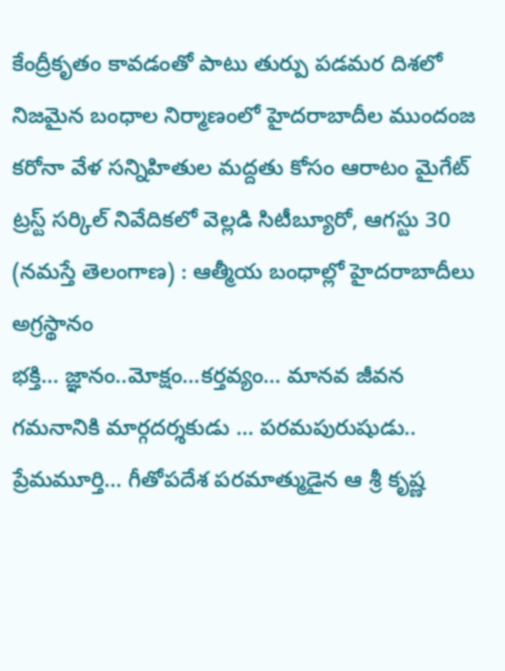కేంద్రీకృతం కావడంతో పాటు తుర్పు పడమర దిశలో
నిజమైన బంధాల నిర్మాణంలో హైదరాబాదీల ముందంజ కరోనా వేళ సన్నిహితుల మద్దతు కోసం ఆరాటం మైగేట్ ట్రస్ట్ సర్కిల్ నివేదికలో వెల్లడి సిటీబ్యూరో, ఆగస్టు 30 (నమస్తే తెలంగాణ) : ఆత్మీయ బంధాల్లో హైదరాబాదీలు అగ్రస్థానం
భక్తి… జ్ఞానం..మోక్షం…కర్తవ్యం… మానవ జీవన గమనానికి మార్గదర్శకుడు … పరమపురుషుడు.. ప్రేమమూర్తి… గీతోపదేశ పరమాత్ముడైన ఆ శ్రీ కృష్ణ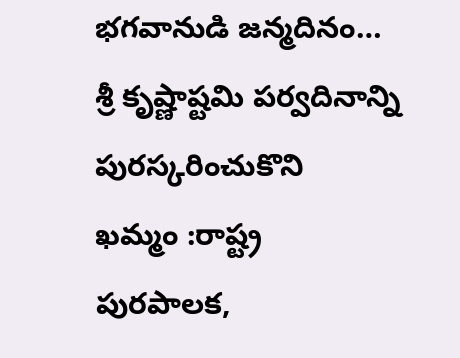భగవానుడి జన్మదినం… శ్రీ కృష్ణాష్టమి పర్వదినాన్ని పురస్కరించుకొని
ఖమ్మం :రాష్ట్ర పురపాలక,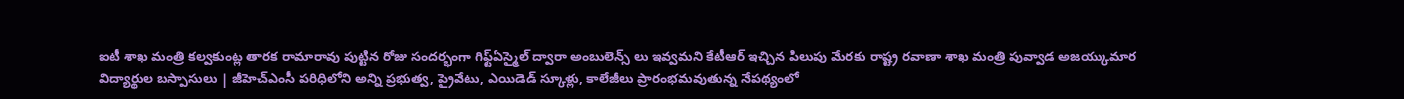ఐటీ శాఖ మంత్రి కల్వకుంట్ల తారక రామారావు పుట్టిన రోజు సందర్భంగా గిఫ్ట్ఏస్మైల్ ద్వారా అంబులెన్స్ లు ఇవ్వమని కేటీఆర్ ఇచ్చిన పిలుపు మేరకు రాష్ట్ర రవాణా శాఖ మంత్రి పువ్వాడ అజయ్కుమార
విద్యార్థుల బస్పాసులు | జీహెచ్ఎంసీ పరిధిలోని అన్ని ప్రభుత్వ, ప్రైవేటు, ఎయిడెడ్ స్కూళ్లు, కాలేజీలు ప్రారంభమవుతున్న నేపథ్యంలో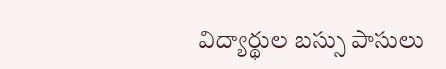విద్యార్థుల బస్సు పాసులు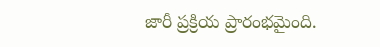జారీ ప్రక్రియ ప్రారంభమైంది.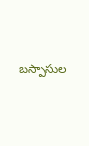బస్పాసుల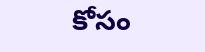కోసం